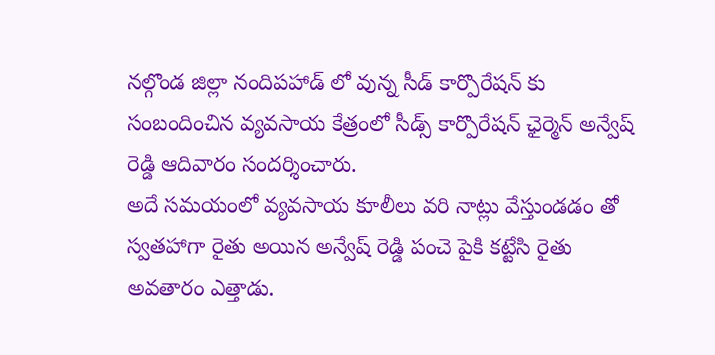నల్గొండ జిల్లా నందిపహాడ్ లో వున్న సీడ్ కార్పొరేషన్ కు సంబందించిన వ్యవసాయ కేత్రంలో సీడ్స్ కార్పొరేషన్ ఛైర్మెన్ అన్వేష్ రెడ్డి ఆదివారం సందర్శించారు.
అదే సమయంలో వ్యవసాయ కూలీలు వరి నాట్లు వేస్తుండడం తో స్వతహాగా రైతు అయిన అన్వేష్ రెడ్డి పంచె పైకి కట్టేసి రైతు అవతారం ఎత్తాడు.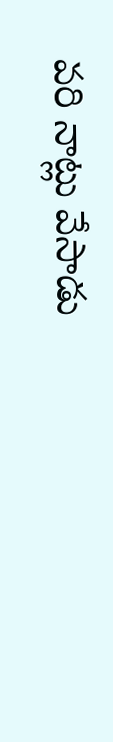వరి నాట్లు వేసాడు